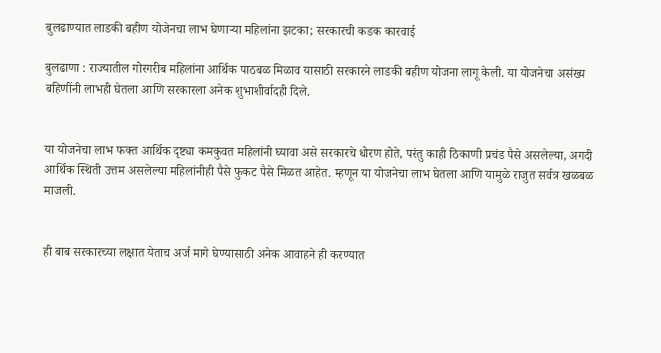बुलढाण्यात लाडकी बहीण योजेनचा लाभ घेणाऱ्या महिलांना झटका; सरकारची कडक कारवाई

बुलढाणा : राज्यातील गोरगरीब महिलांना आर्थिक पाठबळ मिळाव यासाठी सरकारने लाडकी बहीण योजना लागू केली. या योजनेचा असंख्य बहिणींनी लाभही घेतला आणि सरकारला अनेक शुभाशीर्वादही दिले.


या योजनेचा लाभ फक्त आर्थिक दृष्ट्या कमकुवत महिलांनी घ्यावा असे सरकारचे धोरण होते, परंतु काही ठिकाणी प्रचंड पैसे असलेल्या, अगदी आर्थिक स्थिती उत्तम असलेल्या महिलांनीही पैसे फुकट पैसे मिळत आहेत. म्हणून या योजनेचा लाभ घेतला आणि यामुळे राजुत सर्वत्र खळबळ माजली.


ही बाब सरकारच्या लक्षात येताच अर्ज मागे घेण्यासाठी अनेक आवाहने ही करण्यात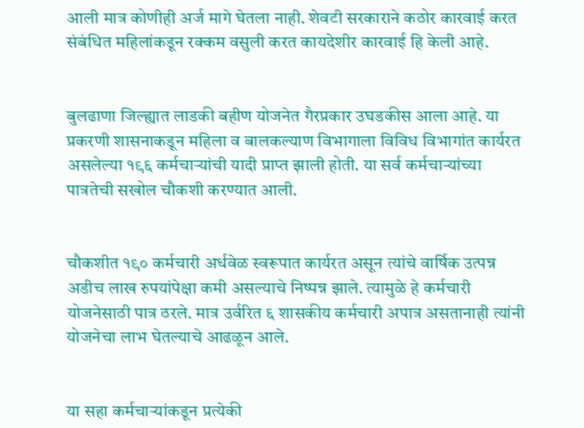आली मात्र कोणीही अर्ज मागे घेतला नाही. शेवटी सरकाराने कठोर कारवाई करत संबंधित महिलांकडून रक्कम वसुली करत कायदेशीर कारवाई हि केली आहे.


बुलढाणा जिल्ह्यात लाडकी बहीण योजनेत गैरप्रकार उघडकीस आला आहे. या प्रकरणी शासनाकडून महिला व बालकल्याण विभागाला विविध विभागांत कार्यरत असलेल्या १९६ कर्मचाऱ्यांची यादी प्राप्त झाली होती. या सर्व कर्मचाऱ्यांच्या पात्रतेची सखोल चौकशी करण्यात आली.


चौकशीत १९० कर्मचारी अर्धवेळ स्वरूपात कार्यरत असून त्यांचे वार्षिक उत्पन्न अडीच लाख रुपयांपेक्षा कमी असल्याचे निष्पन्न झाले. त्यामुळे हे कर्मचारी योजनेसाठी पात्र ठरले. मात्र उर्वरित ६ शासकीय कर्मचारी अपात्र असतानाही त्यांनी योजनेचा लाभ घेतल्याचे आढळून आले.


या सहा कर्मचाऱ्यांकडून प्रत्येकी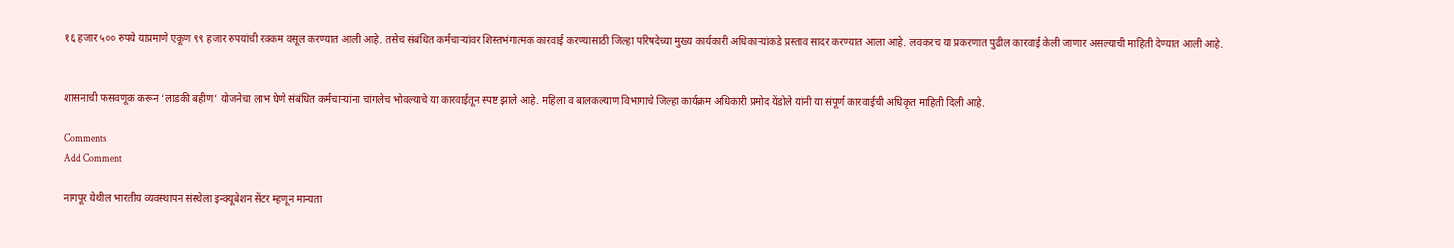१६ हजार ५०० रुपये याप्रमाणे एकूण ९९ हजार रुपयांची रक्कम वसूल करण्यात आली आहे. तसेच संबंधित कर्मचाऱ्यांवर शिस्तभंगात्मक कारवाई करण्यासाठी जिल्हा परिषदेच्या मुख्य कार्यकारी अधिकाऱ्यांकडे प्रस्ताव सादर करण्यात आला आहे. लवकरच या प्रकरणात पुढील कारवाई केली जाणार असल्याची माहिती देण्यात आली आहे.


शासनाची फसवणूक करून ‘लाडकी बहीण’ योजनेचा लाभ घेणे संबंधित कर्मचाऱ्यांना चांगलेच भोवल्याचे या कारवाईतून स्पष्ट झाले आहे. महिला व बालकल्याण विभागाचे जिल्हा कार्यक्रम अधिकारी प्रमोद येंडोले यांनी या संपूर्ण कारवाईची अधिकृत माहिती दिली आहे.

Comments
Add Comment

नागपूर येथील भारतीय व्यवस्थापन संस्थेला इन्क्यूबेशन सेंटर म्हणून मान्यता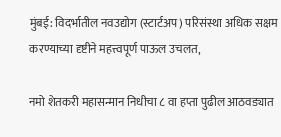मुंबई: विदर्भातील नवउद्योग (स्टार्टअप) परिसंस्था अधिक सक्षम करण्याच्या दृष्टीने महत्त्वपूर्ण पाऊल उचलत,

नमो शेतकरी महासन्मान निधीचा ८ वा हप्ता पुढील आठवड्यात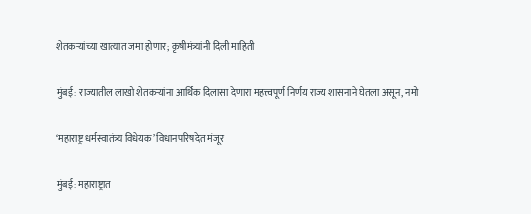शेतकऱ्यांच्या खात्यात जमा होणार; कृषीमंत्र्यांनी दिली माहिती

मुंबई: राज्यातील लाखो शेतकऱ्यांना आर्थिक दिलासा देणारा महत्त्वपूर्ण निर्णय राज्य शासनाने घेतला असून, नमो

‘महाराष्ट्र धर्मस्वातंत्र्य विधेयक’ विधानपरिषदेत मंजूर

मुंबई: महाराष्ट्रात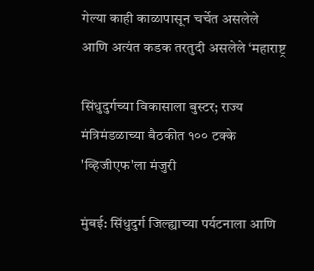गेल्या काही काळापासून चर्चेत असलेले आणि अत्यंत कडक तरतुदी असलेले ‘महाराष्ट्र

सिंधुदुर्गच्या विकासाला बुस्टर; राज्य मंत्रिमंडळाच्या बैठकीत १०० टक्के 'व्हिजीएफ'ला मंजुरी

मुंबई: सिंधुदुर्ग जिल्ह्याच्या पर्यटनाला आणि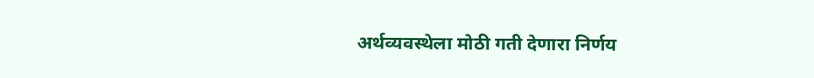अर्थव्यवस्थेला मोठी गती देणारा निर्णय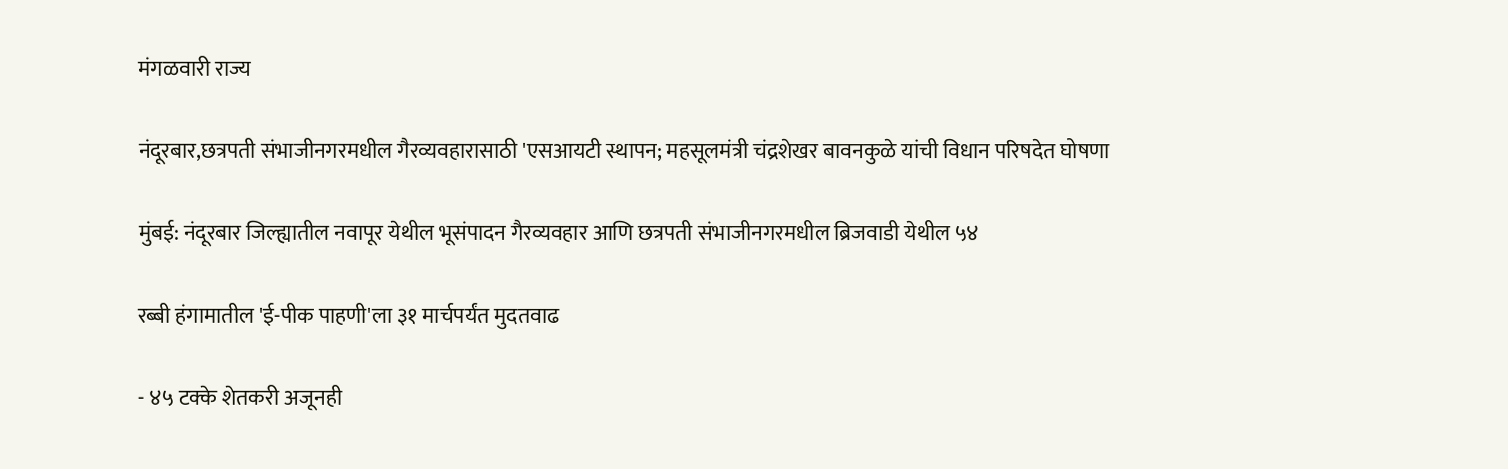मंगळवारी राज्य

नंदूरबार,छत्रपती संभाजीनगरमधील गैरव्यवहारासाठी 'एसआयटी स्थापन; महसूलमंत्री चंद्रशेखर बावनकुळे यांची विधान परिषदेत घोषणा

मुंबई: नंदूरबार जिल्ह्यातील नवापूर येथील भूसंपादन गैरव्यवहार आणि छत्रपती संभाजीनगरमधील ब्रिजवाडी येथील ५४

रब्बी हंगामातील 'ई-पीक पाहणी'ला ३१ मार्चपर्यंत मुदतवाढ

- ४५ टक्के शेतकरी अजूनही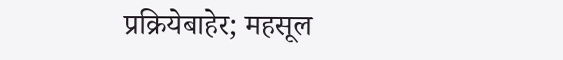प्रक्रियेबाहेर; महसूल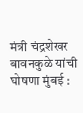मंत्री चंद्रशेखर बावनकुळे यांची घोषणा मुंबई :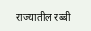राज्यातील रब्बी